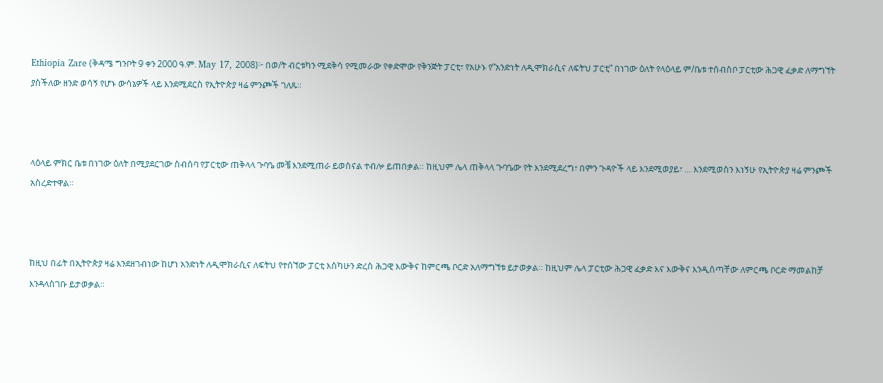Ethiopia Zare (ቅዳሜ ግንቦት 9 ቀን 2000 ዓ.ም. May 17, 2008)፦ በወ/ት ብርቱካን ሚደቅሳ የሚመራው የቀድሞው የቅንጅት ፓርቲ፣ የአሁኑ የ”አንድነት ለዲሞክራሲና ለፍትህ ፓርቲ” በነገው ዕለት የላዕላይ ም/ቤቱ ተሰብስቦ ፓርቲው ሕጋዊ ፈቃድ ለማግኘት ያስችለው ዘንድ ወሳኝ የሆኑ ውሳኔዎች ላይ እንደሚደርስ የኢትዮጵያ ዛሬ ምንጮች ገለጹ።



ላዕላይ ምክር ቤቱ በነገው ዕለት በሚያደርገው ስብሰባ የፓርቲው ጠቅላላ ጉባዔ መቼ እንደሚጠራ ይወስናል ተብሎ ይጠበቃል። ከዚህም ሌላ ጠቅላላ ጉባዔው የት እንደሚደረግ፣ በምን ጉዳዮች ላይ እንደሚወያይ፣ … እንደሚወስን እነኝሁ የኢትዮጵያ ዛሬ ምንጮች አስረድተዋል።



ከዚህ በፊት በኢትዮጵያ ዛሬ እንደዘገብነው ከሆነ አንድነት ለዲሞክራሲና ለፍትህ የተሰኘው ፓርቲ እስካሁን ድረስ ሕጋዊ እውቅና ከምርጫ ቦርድ አለማግኘቱ ይታወቃል። ከዚህም ሌላ ፓርቲው ሕጋዊ ፈቃድ እና እውቅና እንዲሰጣቸው ለምርጫ ቦርድ ማመልከቻ እንዳላስገቡ ይታወቃል።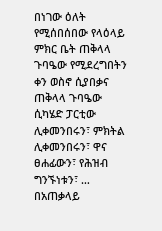በነገው ዕለት የሚሰበሰበው የላዕላይ ምክር ቤት ጠቅላላ ጉባዔው የሚደረግበትን ቀን ወስኖ ሲያበቃና ጠቅላላ ጉባዔው ሲካሄድ ፓርቲው ሊቀመንበሩን፣ ምክትል ሊቀመንበሩን፣ ዋና ፀሐፊውን፣ የሕዝብ ግንኙነቱን፣ … በአጠቃላይ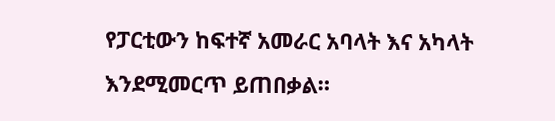የፓርቲውን ከፍተኛ አመራር አባላት እና አካላት እንደሚመርጥ ይጠበቃል።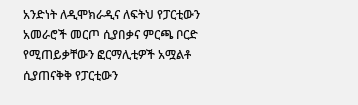አንድነት ለዲሞክራዲና ለፍትህ የፓርቲውን አመራሮች መርጦ ሲያበቃና ምርጫ ቦርድ የሚጠይቃቸውን ፎርማሊቲዎች አሟልቶ ሲያጠናቅቅ የፓርቲውን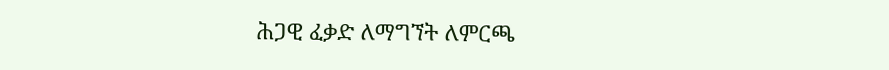ሕጋዊ ፈቃድ ለማግኘት ለምርጫ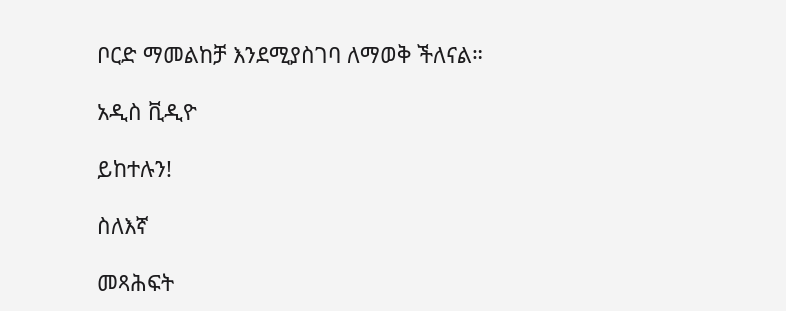ቦርድ ማመልከቻ እንደሚያስገባ ለማወቅ ችለናል።

አዲስ ቪዲዮ

ይከተሉን!

ስለእኛ

መጻሕፍት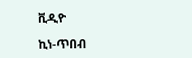ቪዲዮ

ኪነ-ጥበብ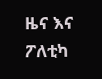ዜና እና ፖለቲካ